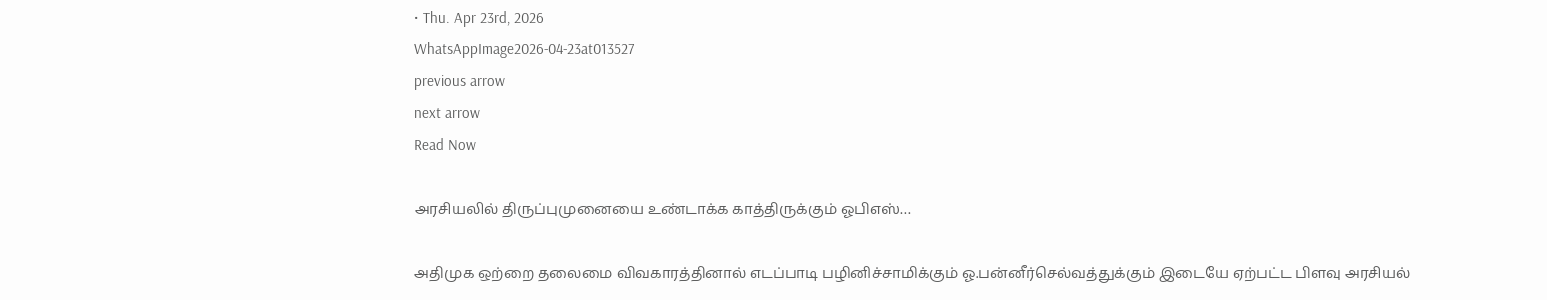• Thu. Apr 23rd, 2026
WhatsAppImage2026-04-23at013527
previous arrow
next arrow
Read Now

அரசியலில் திருப்புமுனையை உண்டாக்க காத்திருக்கும் ஓபிஎஸ்…

அதிமுக ஒற்றை தலைமை விவகாரத்தினால் எடப்பாடி பழினிச்சாமிக்கும் ஓ.பன்னீர்செல்வத்துக்கும் இடையே ஏற்பட்ட பிளவு அரசியல்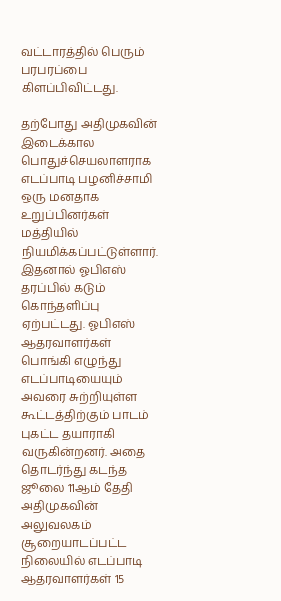வட்டாரத்தில் பெரும் பரபரப்பை கிளப்பிவிட்டது.

தற்போது அதிமுகவின் இடைக்கால பொதுச்செயலாளராக எடப்பாடி பழனிச்சாமி ஒரு மனதாக உறுப்பினர்கள் மத்தியில் நியமிக்கப்பட்டுள்ளார். இதனால் ஓபிஎஸ் தரப்பில் கடும் கொந்தளிப்பு ஏற்பட்டது. ஓபிஎஸ் ஆதரவாளர்கள் பொங்கி எழுந்து எடப்பாடியையும் அவரை சுற்றியுள்ள கூட்டத்திற்கும் பாடம் புகட்ட தயாராகி வருகின்றனர். அதை தொடர்ந்து கடந்த ஜூலை 11ஆம் தேதி அதிமுகவின் அலுவலகம் சூறையாடப்பட்ட நிலையில் எடப்பாடி ஆதரவாளர்கள் 15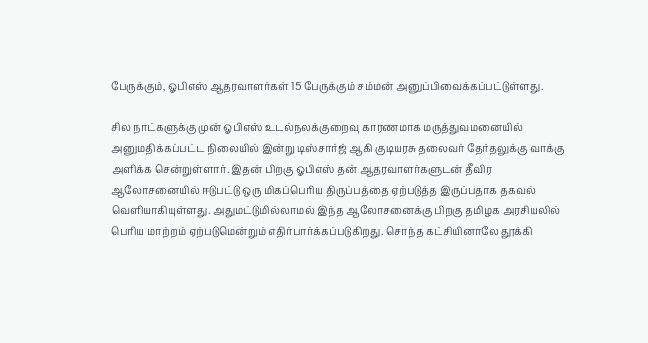பேருக்கும், ஓபிஎஸ் ஆதரவாளர்கள் 15 பேருக்கும் சம்மன் அனுப்பிவைக்கப்பட்டுள்ளது.

சில நாட்களுக்கு முன் ஓபிஎஸ் உடல்நலக்குறைவு காரணமாக மருத்துவமனையில் அனுமதிக்கப்பட்ட நிலையில் இன்று டிஸ்சார்ஜ் ஆகி குடியரசு தலைவர் தேர்தலுக்கு வாக்கு அளிக்க சென்றுள்ளார். இதன் பிறகு ஓபிஎஸ் தன் ஆதரவாளர்களுடன் தீவிர ஆலோசனையில் ஈடுபட்டு ஒரு மிகப்பெரிய திருப்பத்தை ஏற்படுத்த இருப்பதாக தகவல் வெளியாகியுள்ளது. அதுமட்டுமில்லாமல் இந்த ஆலோசனைக்கு பிறகு தமிழக அரசியலில் பெரிய மாற்றம் ஏற்படுமென்றும் எதிர்பார்க்கப்படுகிறது. சொந்த கட்சியினாலே தூக்கி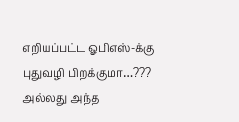எறியப்பட்ட ஓபிஎஸ்-க்கு புதுவழி பிறக்குமா…??? அல்லது அந்த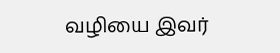வழியை இவர்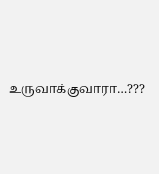உருவாக்குவாரா…???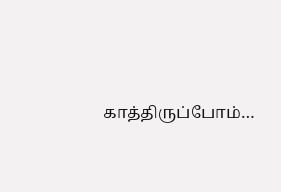காத்திருப்போம்…